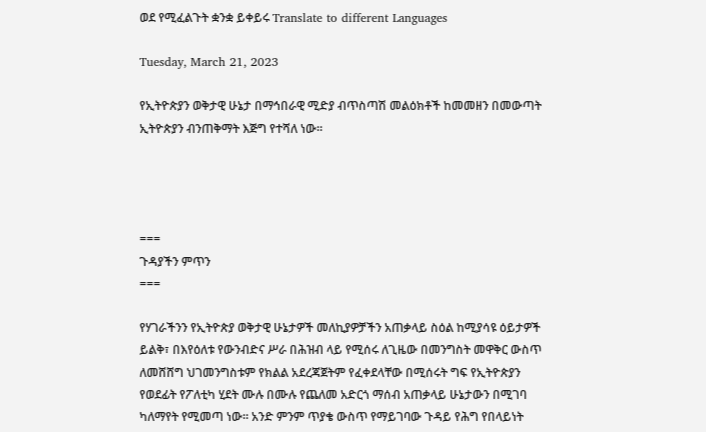ወደ የሚፈልጉት ቋንቋ ይቀይሩ Translate to different Languages

Tuesday, March 21, 2023

የኢትዮጵያን ወቅታዊ ሁኔታ በማኅበራዊ ሚድያ ብጥስጣሽ መልዕክቶች ከመመዘን በመውጣት ኢትዮጵያን ብንጠቅማት እጅግ የተሻለ ነው።




===
ጉዳያችን ምጥን
===

የሃገራችንን የኢትዮጵያ ወቅታዊ ሁኔታዎች መለኪያዎቻችን አጠቃላይ ስዕል ከሚያሳዩ ዕይታዎች ይልቅ፣ በእየዕለቱ የውንብድና ሥራ በሕዝብ ላይ የሚሰሩ ለጊዜው በመንግስት መዋቅር ውስጥ ለመሸሸግ ህገመንግስቱም የክልል አደረጃጀትም የፈቀደላቸው በሚሰሩት ግፍ የኢትዮጵያን የወደፊት የፖለቲካ ሂደት ሙሉ በሙሉ የጨለመ አድርጎ ማሰብ አጠቃላይ ሁኔታውን በሚገባ ካለማየት የሚመጣ ነው። አንድ ምንም ጥያቄ ውስጥ የማይገባው ጉዳይ የሕግ የበላይነት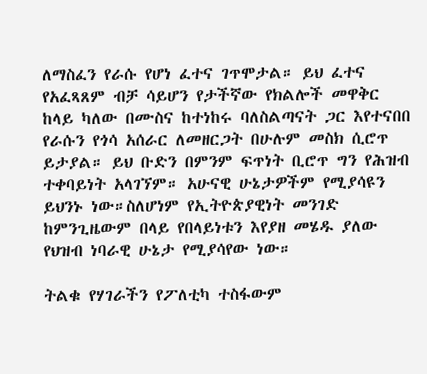ለማስፈን የራሱ የሆነ ፈተና ገጥሞታል። ይህ ፈተና የአፈጻጸም ብቻ ሳይሆን የታችኛው የክልሎች መዋቅር ከላይ ካለው በሙስና ከተነከሩ ባለስልጣናት ጋር እየተናበበ የራሱን የጎሳ አሰራር ለመዘርጋት በሁሉም መስክ ሲሮጥ ይታያል። ይህ ቡድን በምንም ፍጥነት ቢሮጥ ግን የሕዝብ ተቀባይነት አላገኘም። አሁናዊ ሁኔታዎችም የሚያሳዩን ይህንኑ ነው።ስለሆነም የኢትዮጵያዊነት መንገድ ከምንጊዜውም በላይ የበላይነቱን እየያዘ መሄዱ ያለው የህዝብ ነባራዊ ሁኔታ የሚያሳየው ነው።

ትልቁ የሃገራችን የፖለቲካ ተስፋውም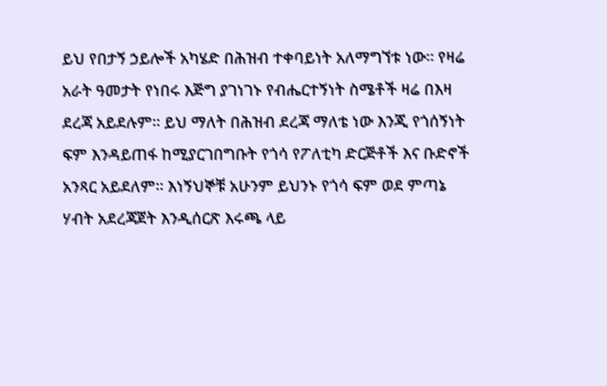ይህ የበታኝ ኃይሎች አካሄድ በሕዝብ ተቀባይነት አለማግኘቱ ነው። የዛሬ አራት ዓመታት የነበሩ እጅግ ያገነገኑ የብሔርተኝነት ስሜቶች ዛሬ በእዛ ደረጃ አይደሉም። ይህ ማለት በሕዝብ ደረጃ ማለቴ ነው እንጂ የጎሰኝነት ፍም እንዳይጠፋ ከሚያርገበግቡት የጎሳ የፖለቲካ ድርጅቶች እና ቡድኖች አንጻር አይደለም። እነኝህኞቹ አሁንም ይህንኑ የጎሳ ፍም ወደ ምጣኔ ሃብት አደረጃጀት እንዲሰርጽ እሩጫ ላይ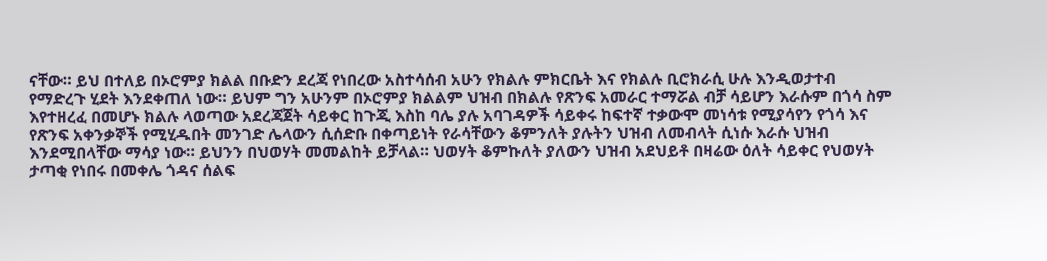ናቸው። ይህ በተለይ በኦሮምያ ክልል በቡድን ደረጃ የነበረው አስተሳሰብ አሁን የክልሉ ምክርቤት እና የክልሉ ቢሮክራሲ ሁሉ እንዲወታተብ የማድረጉ ሂደት እንደቀጠለ ነው። ይህም ግን አሁንም በኦሮምያ ክልልም ህዝብ በክልሉ የጽንፍ አመራር ተማሯል ብቻ ሳይሆን እራሱም በጎሳ ስም እየተዘረፈ በመሆኑ ክልሉ ላወጣው አደረጃጀት ሳይቀር ከጉጂ እስከ ባሌ ያሉ አባገዳዎች ሳይቀሩ ከፍተኛ ተቃውሞ መነሳቱ የሚያሳየን የጎሳ እና የጽንፍ አቀንቃኞች የሚሂዱበት መንገድ ሌላውን ሲሰድቡ በቀጣይነት የራሳቸውን ቆምንለት ያሉትን ህዝብ ለመብላት ሲነሱ እራሱ ህዝብ እንደሚበላቸው ማሳያ ነው። ይህንን በህወሃት መመልከት ይቻላል። ህወሃት ቆምኩለት ያለውን ህዝብ አደህይቶ በዛሬው ዕለት ሳይቀር የህወሃት ታጣቂ የነበሩ በመቀሌ ጎዳና ሰልፍ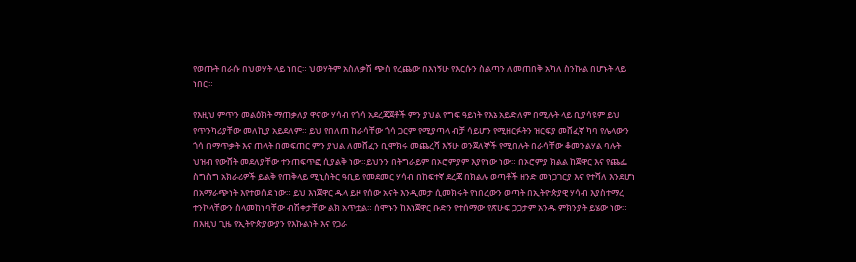የወጡት በራሱ በህወሃት ላይ ነበር። ህወሃትም አስለቃሽ ጭስ የረጨው በእነኝሁ የእርሱን ስልጣን ለመጠበቅ አካለ ስንኩል በሆኑት ላይ ነበር።

የእዚህ ምጥን መልዕክት ማጠቃለያ ዋናው ሃሳብ የጎሳ አደረጃጀቶች ምን ያህል የግፍ ዓይነት የእኔ አይድለም በሚሉት ላይ ቢያሳዩም ይህ የጥንካሪያቸው መለኪያ አይደለም። ይህ የበለጠ ከራሳቸው ጎሳ ጋርም የሚያጣላ ብቻ ሳይሆን የሚዘርፉትን ዝርፍያ መሸፈኛ ካባ የሌላውን ጎሳ በማጥቃት እና ጠላት በመፍጠር ምን ያህል ለመሸፈን ቢሞክሩ መጨረሻ እኝሁ ወንጀለኞች የሚበሉት በራሳቸው ቆመንልሃል ባሉት ህዝብ የውሸት መደለያቸው ተንጠፍጥፎ ሲያልቅ ነው።ይህንን በትግራይም በኦሮምያም እያየነው ነው። በኦሮምያ ክልል ከጀዋር እና የጨፌ ስግስግ አክራሪዎች ይልቅ የጠቅላይ ሚኒስትር ዓቢይ የመደመር ሃሳብ በከፍተኛ ደረጃ በክልሉ ወጣቶች ዘንድ መነጋገርያ እና የተሻለ እንደሆነ በአማራጭነት እየተወሰደ ነው። ይህ እነጀዋር ዱላ ይዞ የሰው አናት እንዲመታ ሲመክሩት የነበረውን ወጣት በኢትዮጵያዊ ሃሳብ እያስተማረ ተንኮላቸውን ስላመከነባቸው ብሽቀታቸው ልክ አጥቷል። ሰሞኑን ከእነጀዋር ቡድን የተሰማው የጽሁፍ ጋጋታም አንዱ ምክንያት ይሄው ነው። በእዚህ ጊዜ የኢትዮጵያውያን የእኩልነት እና የጋራ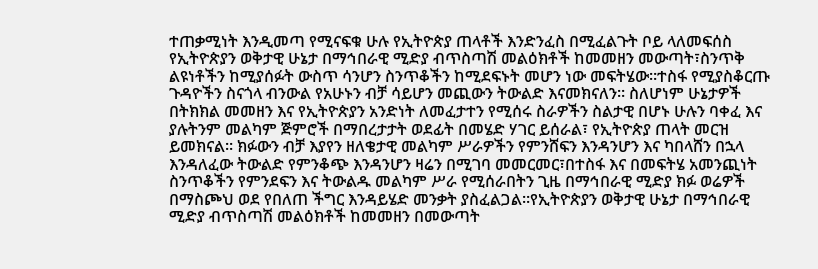ተጠቃሚነት እንዲመጣ የሚናፍቁ ሁሉ የኢትዮጵያ ጠላቶች እንድንፈስ በሚፈልጉት ቦይ ላለመፍሰስ የኢትዮጵያን ወቅታዊ ሁኔታ በማኅበራዊ ሚድያ ብጥስጣሽ መልዕክቶች ከመመዘን መውጣት፣ስንጥቅ ልዩነቶችን ከሚያሰፉት ውስጥ ሳንሆን ስንጥቆችን ከሚደፍኑት መሆን ነው መፍትሄው።ተስፋ የሚያስቆርጡ ጉዳዮችን ስናጎላ ብንውል የአሁኑን ብቻ ሳይሆን መጪውን ትውልድ እናመክናለን። ስለሆነም ሁኔታዎች በትክክል መመዘን እና የኢትዮጵያን አንድነት ለመፈታተን የሚሰሩ ስራዎችን ስልታዊ በሆኑ ሁሉን ባቀፈ እና ያሉትንም መልካም ጅምሮች በማበረታታት ወደፊት በመሄድ ሃገር ይሰራል፣ የኢትዮጵያ ጠላት መርዝ ይመክናል። ክፉውን ብቻ እያየን ዘለቄታዊ መልካም ሥራዎችን የምንሸፍን እንዳንሆን እና ካበላሸን በኋላ እንዳለፈው ትውልድ የምንቆጭ እንዳንሆን ዛሬን በሚገባ መመርመር፣በተስፋ እና በመፍትሄ አመንጪነት ስንጥቆችን የምንደፍን እና ትውልዱ መልካም ሥራ የሚሰራበትን ጊዜ በማኅበራዊ ሚድያ ክፉ ወሬዎች በማስጮህ ወደ የበለጠ ችግር እንዳይሄድ መንቃት ያስፈልጋል።የኢትዮጵያን ወቅታዊ ሁኔታ በማኅበራዊ ሚድያ ብጥስጣሽ መልዕክቶች ከመመዘን በመውጣት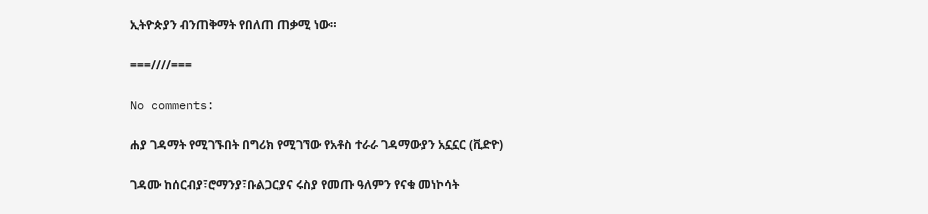ኢትዮጵያን ብንጠቅማት የበለጠ ጠቃሚ ነው።

===////===

No comments:

ሐያ ገዳማት የሚገኙበት በግሪክ የሚገኘው የአቶስ ተራራ ገዳማውያን አኗኗር (ቪድዮ)

ገዳሙ ከሰርብያ፣ሮማንያ፣ቡልጋርያና ሩስያ የመጡ ዓለምን የናቁ መነኮሳት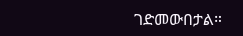ገድመውበታል።